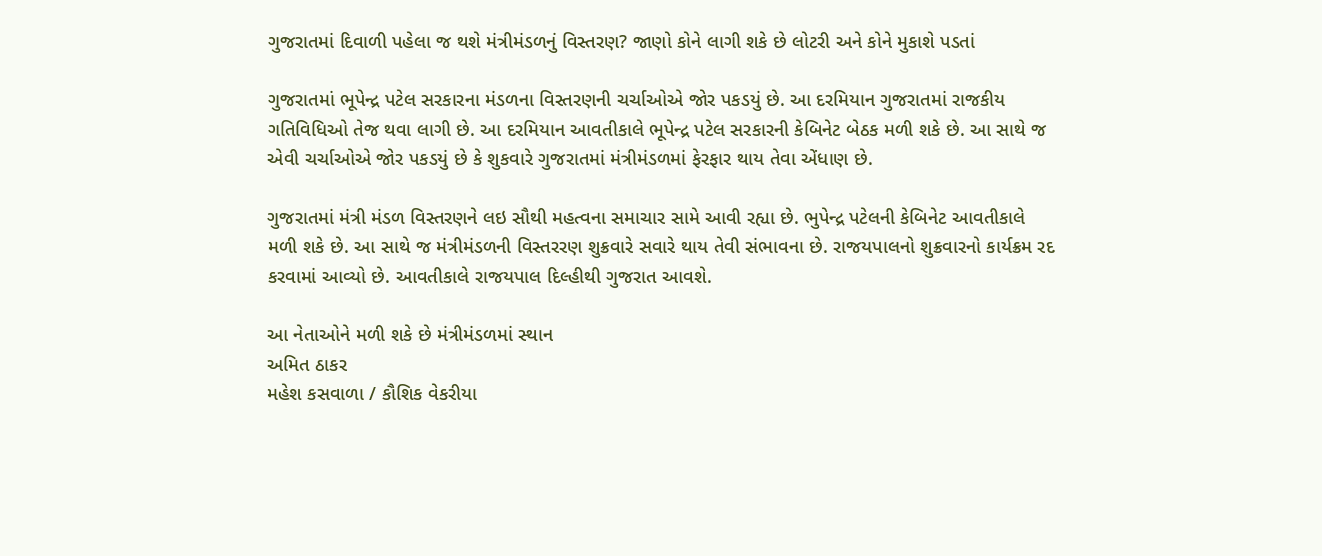ગુજરાતમાં દિવાળી પહેલા જ થશે મંત્રીમંડળનું વિસ્તરણ? જાણો કોને લાગી શકે છે લોટરી અને કોને મુકાશે પડતાં

ગુજરાતમાં ભૂપેન્દ્ર પટેલ સરકારના મંડળના વિસ્તરણની ચર્ચાઓએ જોર પકડયું છે. આ દરમિયાન ગુજરાતમાં રાજકીય ગતિવિધિઓ તેજ થવા લાગી છે. આ દરમિયાન આવતીકાલે ભૂપેન્દ્ર પટેલ સરકારની કેબિનેટ બેઠક મળી શકે છે. આ સાથે જ એવી ચર્ચાઓએ જોર પકડયું છે કે શુકવારે ગુજરાતમાં મંત્રીમંડળમાં ફેરફાર થાય તેવા એંધાણ છે.

ગુજરાતમાં મંત્રી મંડળ વિસ્તરણને લઇ સૌથી મહત્વના સમાચાર સામે આવી રહ્યા છે. ભુપેન્દ્ર પટેલની કેબિનેટ આવતીકાલે મળી શકે છે. આ સાથે જ મંત્રીમંડળની વિસ્તરરણ શુક્રવારે સવારે થાય તેવી સંભાવના છે. રાજયપાલનો શુક્રવારનો કાર્યક્રમ રદ કરવામાં આવ્યો છે. આવતીકાલે રાજયપાલ દિલ્હીથી ગુજરાત આવશે.

આ નેતાઓને મળી શકે છે મંત્રીમંડળમાં સ્થાન
અમિત ઠાકર
મહેશ કસવાળા / કૌશિક વેકરીયા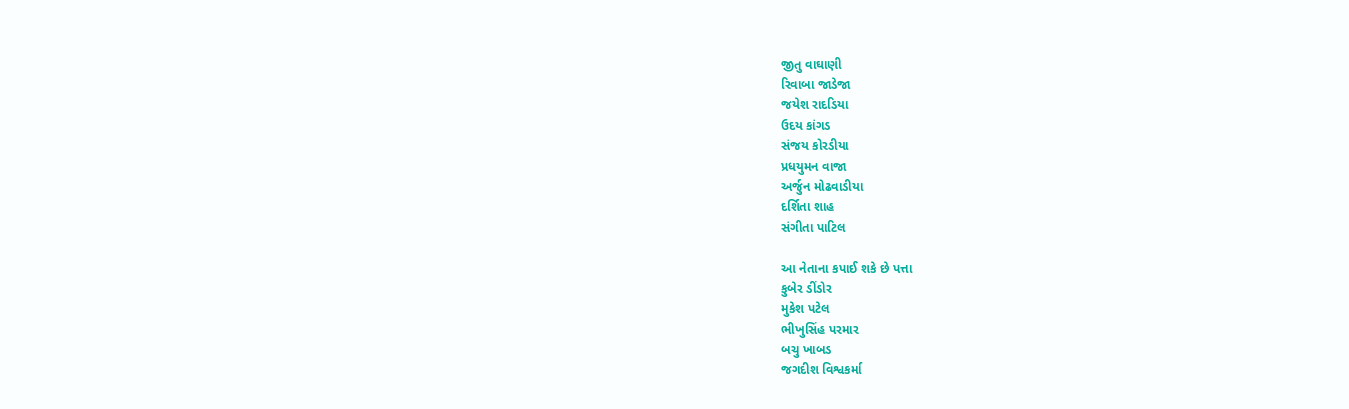જીતુ વાઘાણી
રિવાબા જાડેજા
જયેશ રાદડિયા
ઉદય કાંગડ
સંજય કોરડીયા
પ્રધયુમન વાજા
અર્જુન મોઢવાડીયા
દર્શિતા શાહ
સંગીતા પાટિલ

આ નેતાના કપાઈ શકે છે પત્તા
કુબેર ડીંડોર
મુકેશ પટેલ
ભીખુસિંહ પરમાર
બચુ ખાબડ
જગદીશ વિશ્વકર્મા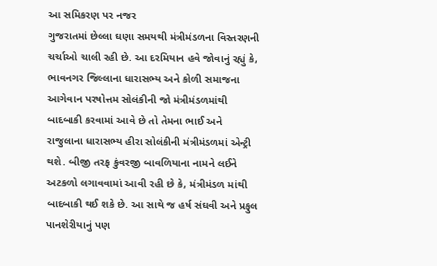આ સમિકરણ પર નજર
ગુજરાતમાં છેલ્લા ઘણા સમયથી મંત્રીમંડળના વિસ્તરણની ચર્ચાઓ ચાલી રહી છે. આ દરમિયાન હવે જોવાનું રહ્યું કે, ભાવનગર જિલ્લાના ધારાસભ્ય અને કોળી સમાજના આગેવાન પરષોત્તમ સોલંકીની જો મંત્રીમંડળમાંથી બાદબાકી કરવામાં આવે છે તો તેમના ભાઈ અને રાજુલાના ધારાસભ્ય હીરા સોલંકીની મંત્રીમંડળમાં એન્ટ્રી થશે. બીજી તરફ કુંવરજી બાવળિયાના નામને લઈને અટકળો લગાવવામાં આવી રહી છે કે, મંત્રીમંડળ માંથી બાદબાકી થઈ શકે છે. આ સાથે જ હર્ષ સંઘવી અને પ્રફુલ પાનશેરીયાનું પણ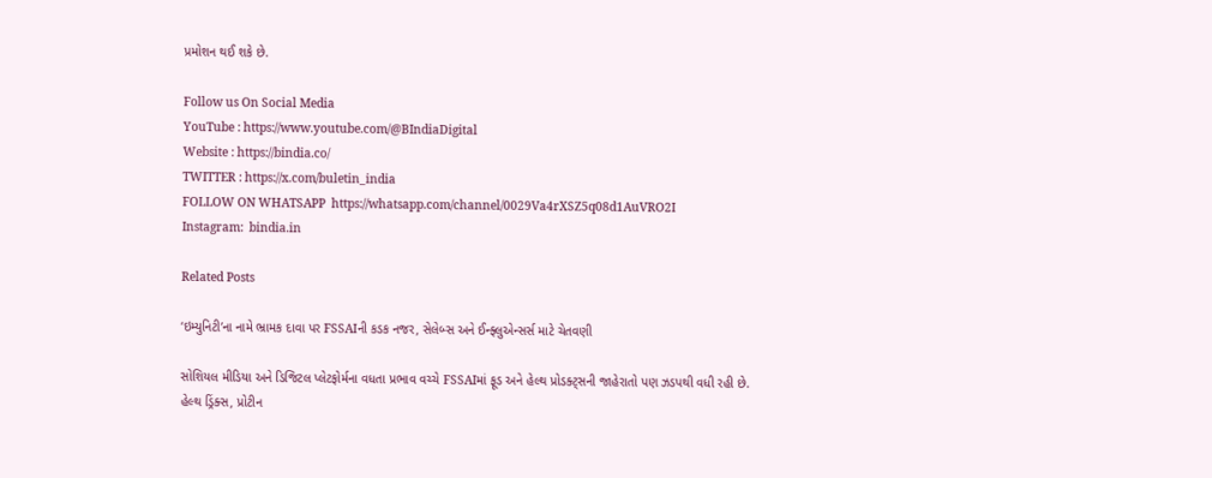પ્રમોશન થઈ શકે છે.

Follow us On Social Media
YouTube : https://www.youtube.com/@BIndiaDigital
Website : https://bindia.co/
TWITTER : https://x.com/buletin_india
FOLLOW ON WHATSAPP  https://whatsapp.com/channel/0029Va4rXSZ5q08d1AuVRO2I
Instagram:  bindia.in

Related Posts

‘ઇમ્યુનિટી’ના નામે ભ્રામક દાવા પર FSSAIની કડક નજર, સેલેબ્સ અને ઈન્ફ્લુએન્સર્સ માટે ચેતવણી

સોશિયલ મીડિયા અને ડિજિટલ પ્લેટફોર્મના વધતા પ્રભાવ વચ્ચે FSSAIમાં ફૂડ અને હેલ્થ પ્રોડક્ટ્સની જાહેરાતો પણ ઝડપથી વધી રહી છે. હેલ્થ ડ્રિંક્સ, પ્રોટીન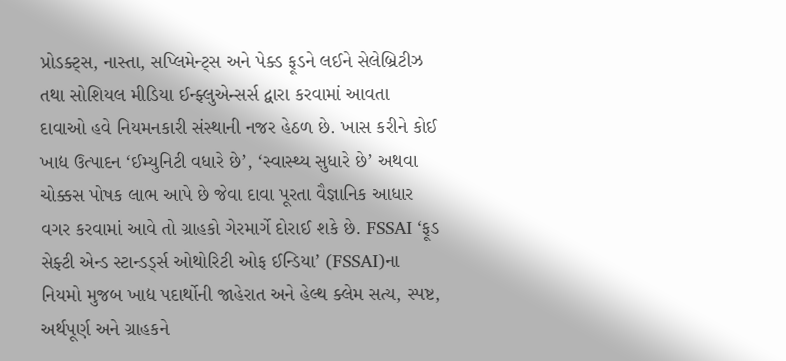પ્રોડક્ટ્સ, નાસ્તા, સપ્લિમેન્ટ્સ અને પેક્ડ ફૂડને લઈને સેલેબ્રિટીઝ તથા સોશિયલ મીડિયા ઈન્ફ્લુએન્સર્સ દ્વારા કરવામાં આવતા દાવાઓ હવે નિયમનકારી સંસ્થાની નજર હેઠળ છે. ખાસ કરીને કોઈ ખાદ્ય ઉત્પાદન ‘ઈમ્યુનિટી વધારે છે’, ‘સ્વાસ્થ્ય સુધારે છે’ અથવા ચોક્કસ પોષક લાભ આપે છે જેવા દાવા પૂરતા વૈજ્ઞાનિક આધાર વગર કરવામાં આવે તો ગ્રાહકો ગેરમાર્ગે દોરાઈ શકે છે. FSSAI ‘ફૂડ સેફ્ટી એન્ડ સ્ટાન્ડર્ડ્સ ઓથોરિટી ઓફ ઈન્ડિયા’ (FSSAI)ના નિયમો મુજબ ખાદ્ય પદાર્થોની જાહેરાત અને હેલ્થ ક્લેમ સત્ય, સ્પષ્ટ, અર્થપૂર્ણ અને ગ્રાહકને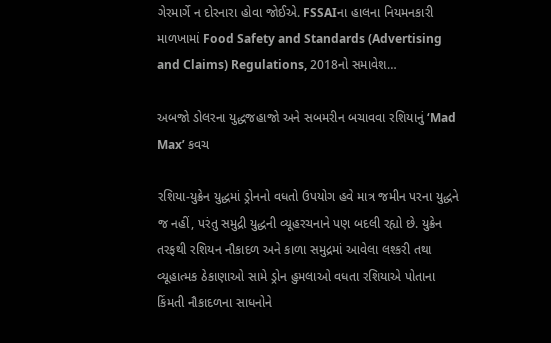ગેરમાર્ગે ન દોરનારા હોવા જોઈએ. FSSAIના હાલના નિયમનકારી માળખામાં Food Safety and Standards (Advertising and Claims) Regulations, 2018નો સમાવેશ…

અબજો ડોલરના યુદ્ધજહાજો અને સબમરીન બચાવવા રશિયાનું ‘Mad Max’ કવચ

રશિયા-યુક્રેન યુદ્ધમાં ડ્રોનનો વધતો ઉપયોગ હવે માત્ર જમીન પરના યુદ્ધને જ નહીં, પરંતુ સમુદ્રી યુદ્ધની વ્યૂહરચનાને પણ બદલી રહ્યો છે. યુક્રેન તરફથી રશિયન નૌકાદળ અને કાળા સમુદ્રમાં આવેલા લશ્કરી તથા વ્યૂહાત્મક ઠેકાણાઓ સામે ડ્રોન હુમલાઓ વધતા રશિયાએ પોતાના કિંમતી નૌકાદળના સાધનોને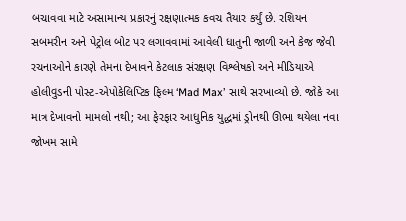બચાવવા માટે અસામાન્ય પ્રકારનું રક્ષણાત્મક કવચ તૈયાર કર્યું છે. રશિયન સબમરીન અને પેટ્રોલ બોટ પર લગાવવામાં આવેલી ધાતુની જાળી અને કેજ જેવી રચનાઓને કારણે તેમના દેખાવને કેટલાક સંરક્ષણ વિશ્લેષકો અને મીડિયાએ હોલીવુડની પોસ્ટ-એપોકેલિપ્ટિક ફિલ્મ ‘Mad Max’ સાથે સરખાવ્યો છે. જોકે આ માત્ર દેખાવનો મામલો નથી; આ ફેરફાર આધુનિક યુદ્ધમાં ડ્રોનથી ઊભા થયેલા નવા જોખમ સામે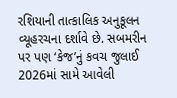રશિયાની તાત્કાલિક અનુકૂલન વ્યૂહરચના દર્શાવે છે. સબમરીન પર પણ ‘કેજ’નું કવચ જુલાઈ 2026માં સામે આવેલી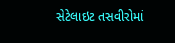સેટેલાઇટ તસવીરોમાં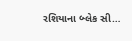રશિયાના બ્લેક સી…